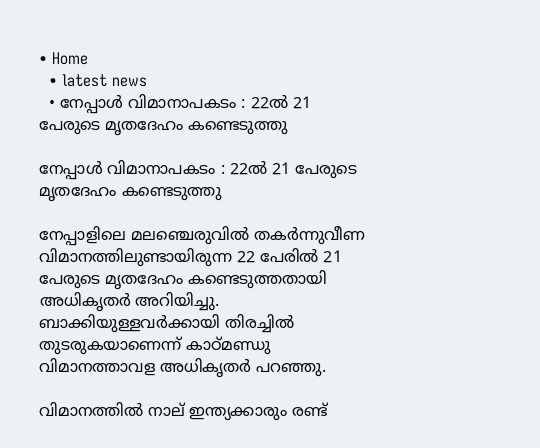• Home
  • latest news
  • നേപ്പാൾ വിമാനാപകടം : 22ൽ 21 പേരുടെ മൃതദേഹം കണ്ടെടുത്തു

നേപ്പാൾ വിമാനാപകടം : 22ൽ 21 പേരുടെ മൃതദേഹം കണ്ടെടുത്തു

നേപ്പാളിലെ മലഞ്ചെരുവിൽ തകർന്നുവീണ വിമാനത്തിലുണ്ടായിരുന്ന 22 പേരിൽ 21 പേരുടെ മൃതദേഹം കണ്ടെടുത്തതായി അധികൃതർ അറിയിച്ചു. ബാക്കിയുള്ളവർക്കായി തിരച്ചിൽ തുടരുകയാണെന്ന് കാഠ്മണ്ഡു വിമാനത്താവള അധികൃതർ പറഞ്ഞു.

വിമാനത്തിൽ നാല് ഇന്ത്യക്കാരും രണ്ട്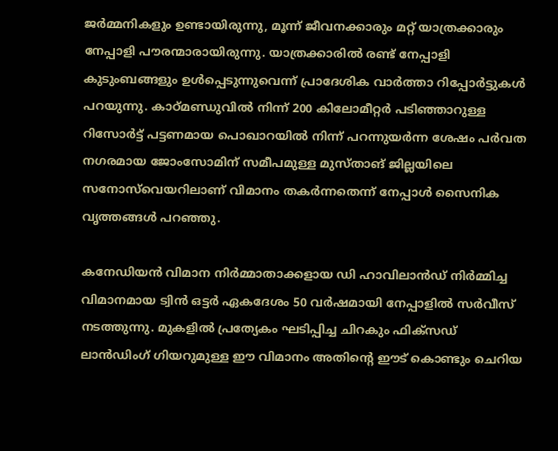ജർമ്മനികളും ഉണ്ടായിരുന്നു, മൂന്ന് ജീവനക്കാരും മറ്റ് യാത്രക്കാരും നേപ്പാളി പൗരന്മാരായിരുന്നു. യാത്രക്കാരിൽ രണ്ട് നേപ്പാളി കുടുംബങ്ങളും ഉൾപ്പെടുന്നുവെന്ന് പ്രാദേശിക വാർത്താ റിപ്പോർട്ടുകൾ പറയുന്നു. കാഠ്മണ്ഡുവിൽ നിന്ന് 200 കിലോമീറ്റർ പടിഞ്ഞാറുള്ള റിസോർട്ട് പട്ടണമായ പൊഖാറയിൽ നിന്ന് പറന്നുയർന്ന ശേഷം പർവത നഗരമായ ജോംസോമിന് സമീപമുള്ള മുസ്താങ് ജില്ലയിലെ സനോസ്‌വെയറിലാണ് വിമാനം തകർന്നതെന്ന് നേപ്പാൾ സൈനിക വൃത്തങ്ങൾ പറഞ്ഞു.

കനേഡിയൻ വിമാന നിർമ്മാതാക്കളായ ഡി ഹാവിലാൻഡ് നിർമ്മിച്ച വിമാനമായ ട്വിൻ ഒട്ടർ ഏകദേശം 50 വർഷമായി നേപ്പാളിൽ സർവീസ് നടത്തുന്നു. മുകളിൽ പ്രത്യേകം ഘടിപ്പിച്ച ചിറകും ഫിക്‌സഡ് ലാൻഡിംഗ് ഗിയറുമുള്ള ഈ വിമാനം അതിന്റെ ഈട് കൊണ്ടും ചെറിയ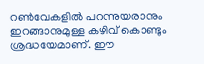റൺവേകളിൽ പറന്നുയരാനും ഇറങ്ങാനുമുള്ള കഴിവ് കൊണ്ടും ശ്രദ്ധയേമാണ്. ഈ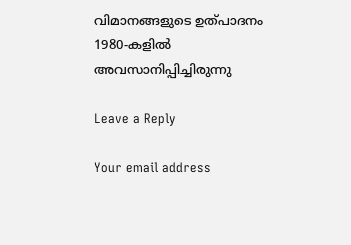വിമാനങ്ങളുടെ ഉത്പാദനം 1980-കളിൽ അവസാനിപ്പിച്ചിരുന്നു

Leave a Reply

Your email address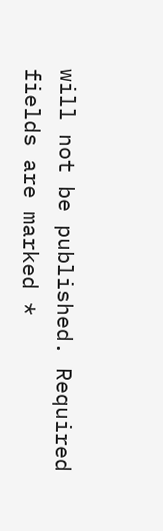will not be published. Required fields are marked *